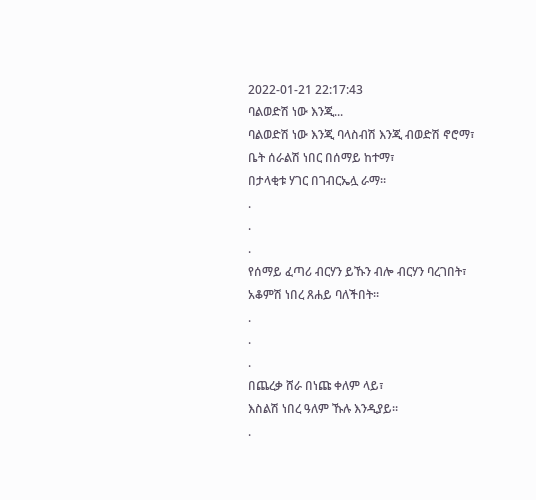2022-01-21 22:17:43
ባልወድሽ ነው እንጂ...
ባልወድሽ ነው እንጂ ባላስብሽ እንጂ ብወድሽ ኖሮማ፣
ቤት ሰራልሽ ነበር በሰማይ ከተማ፣
በታላቂቱ ሃገር በገብርኤሏ ራማ።
.
.
.
የሰማይ ፈጣሪ ብርሃን ይኹን ብሎ ብርሃን ባረገበት፣
አቆምሽ ነበረ ጸሐይ ባለችበት።
.
.
.
በጨረቃ ሸራ በነጩ ቀለም ላይ፣
እስልሽ ነበረ ዓለም ኹሉ እንዲያይ።
.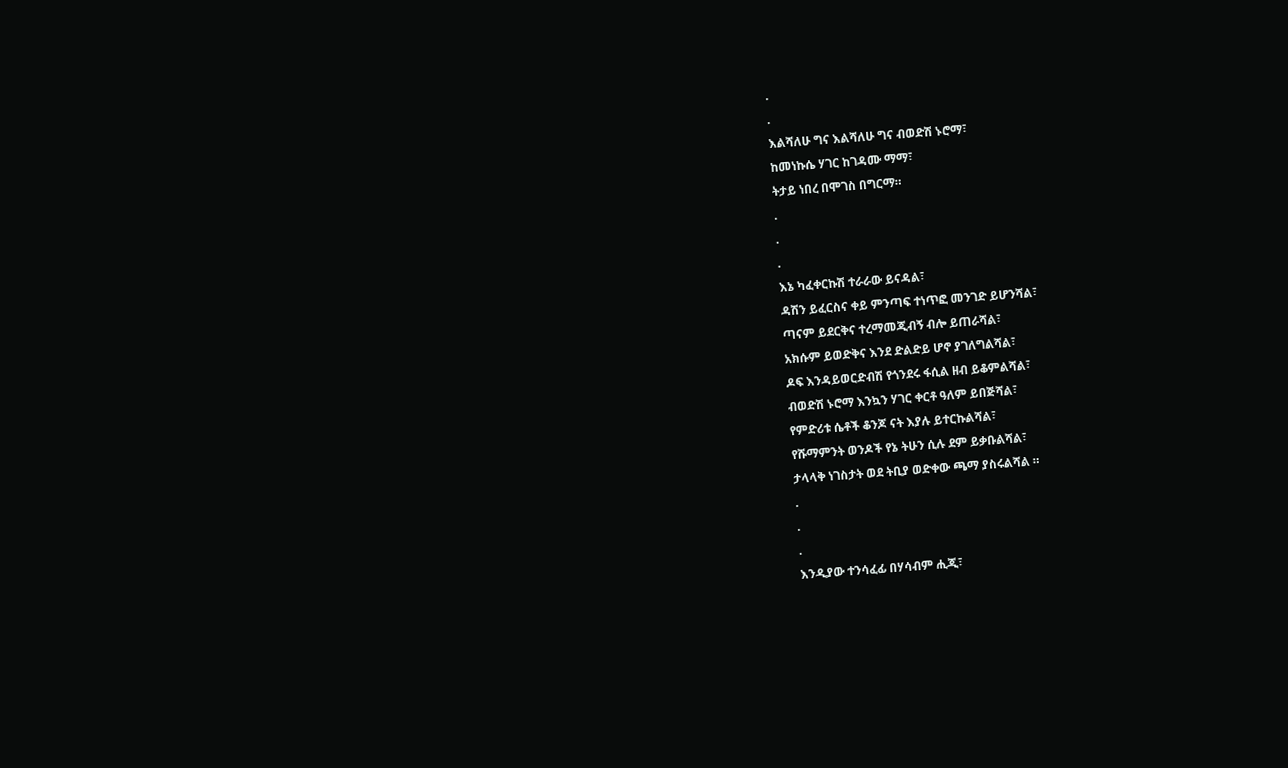.
.
እልሻለሁ ግና እልሻለሁ ግና ብወድሽ ኑሮማ፣
ከመነኩሴ ሃገር ከገዳሙ ማማ፣
ትታይ ነበረ በሞገስ በግርማ።
.
.
.
እኔ ካፈቀርኩሽ ተራራው ይናዳል፣
ዳሽን ይፈርስና ቀይ ምንጣፍ ተነጥፎ መንገድ ይሆንሻል፣
ጣናም ይደርቅና ተረማመጂብኝ ብሎ ይጠራሻል፣
አክሱም ይወድቅና እንደ ድልድይ ሆኖ ያገለግልሻል፣
ዶፍ እንዳይወርድብሽ የጎንደሩ ፋሲል ዘብ ይቆምልሻል፣
ብወድሽ ኑሮማ እንኳን ሃገር ቀርቶ ዓለም ይበጅሻል፣
የምድሪቱ ሴቶች ቆንጆ ናት እያሉ ይተርኩልሻል፣
የሹማምንት ወንዶች የኔ ትሁን ሲሉ ደም ይቃቡልሻል፣
ታላላቅ ነገስታት ወደ ትቢያ ወድቀው ጫማ ያስሩልሻል ።
.
.
.
እንዲያው ተንሳፈፊ በሃሳብም ሒጂ፣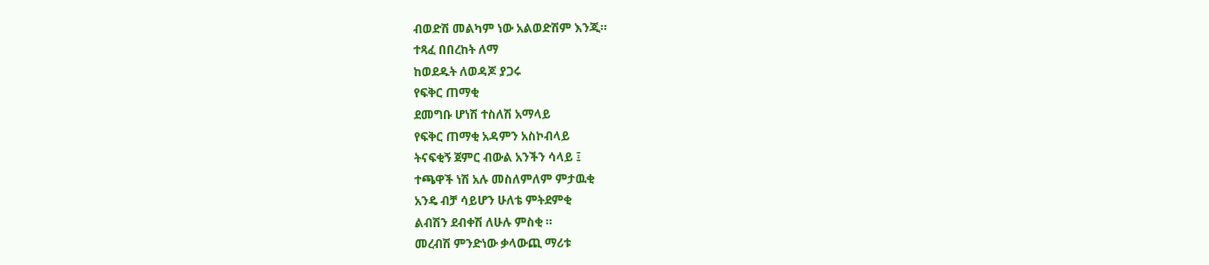ብወድሽ መልካም ነው አልወድሽም እንጂ።
ተጻፈ በበረከት ለማ
ከወደዱት ለወዳጆ ያጋሩ
የፍቅር ጠማቂ
ደመግቡ ሆነሽ ተስለሽ አማላይ
የፍቅር ጠማቂ አዳምን አስኮብላይ
ትናፍቂኝ ጀምር ብውል አንችን ሳላይ ፤
ተጫዋች ነሽ አሉ መስለምለም ምታዉቂ
አንዴ ብቻ ሳይሆን ሁለቴ ምትደምቂ
ልብሽን ደብቀሽ ለሁሉ ምስቂ ።
መረብሽ ምንድነው ቃላውጪ ማሪቱ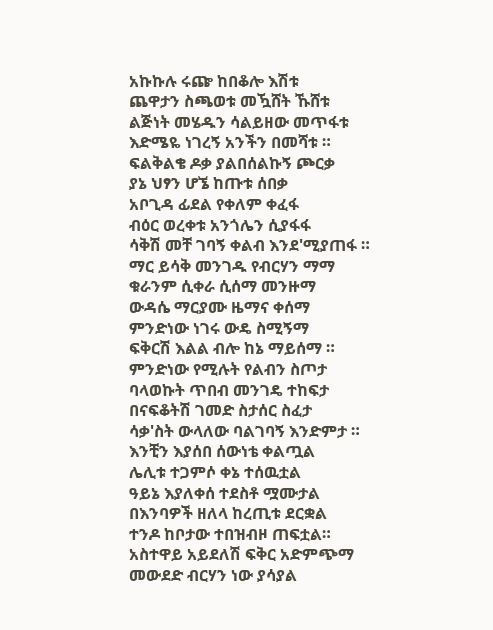አኩኩሉ ሩጬ ከበቆሎ እሽቱ
ጨዋታን ስጫወቱ መዃሸት ኹሸቱ
ልጅነት መሄዱን ሳልይዘው መጥፋቱ
እድሜዬ ነገረኝ አንችን በመሻቱ ።
ፍልቅልቄ ዶቃ ያልበሰልኩኝ ጮርቃ
ያኔ ህፃን ሆኜ ከጡቱ ሰበቃ
አቦጊዳ ፊደል የቀለም ቀፈፋ
ብዕር ወረቀቱ አንጎሌን ሲያፋፋ
ሳቅሽ መቸ ገባኝ ቀልብ እንደ'ሚያጠፋ ።
ማር ይሳቅ መንገዱ የብርሃን ማማ
ቁራንም ሲቀራ ሲሰማ መንዙማ
ውዳሴ ማርያሙ ዜማና ቀሰማ
ምንድነው ነገሩ ውዴ ስሚኝማ
ፍቅርሽ እልል ብሎ ከኔ ማይሰማ ።
ምንድነው የሚሉት የልብን ስጦታ
ባላወኩት ጥበብ መንገዴ ተከፍታ
በናፍቆትሽ ገመድ ስታሰር ስፈታ
ሳቃ'ስት ውላለው ባልገባኝ እንድምታ ።
እንቺን እያሰበ ሰውነቴ ቀልጧል
ሌሊቱ ተጋምሶ ቀኔ ተሰዉቷል
ዓይኔ እያለቀሰ ተደስቶ ሟሙታል
በእንባዎች ዘለላ ከረጢቱ ደርቋል
ተንዶ ከቦታው ተበዝብዞ ጠፍቷል።
አስተዋይ አይደለሽ ፍቅር አድምጭማ
መውደድ ብርሃን ነው ያሳያል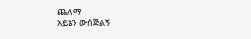ጨለማ
አይኔን ውሰጅልኝ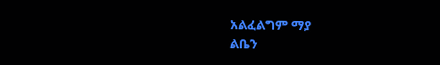አልፈልግም ማያ
ልቤን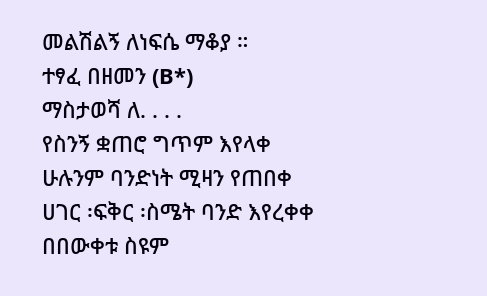መልሽልኝ ለነፍሴ ማቆያ ።
ተፃፈ በዘመን (B*)
ማስታወሻ ለ. . . .
የስንኝ ቋጠሮ ግጥም እየላቀ
ሁሉንም ባንድነት ሚዛን የጠበቀ
ሀገር ፡ፍቅር ፡ስሜት ባንድ እየረቀቀ
በበውቀቱ ስዩም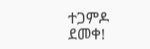ተጋምዶ ደመቀ!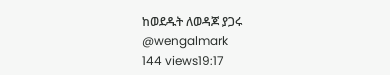ከወደዱት ለወዳጆ ያጋሩ
@wengalmark
144 views19:17